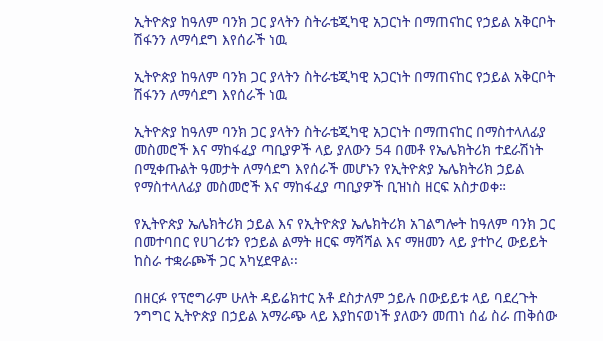ኢትዮጵያ ከዓለም ባንክ ጋር ያላትን ስትራቴጂካዊ አጋርነት በማጠናከር የኃይል አቅርቦት ሽፋንን ለማሳደግ እየሰራች ነዉ

ኢትዮጵያ ከዓለም ባንክ ጋር ያላትን ስትራቴጂካዊ አጋርነት በማጠናከር የኃይል አቅርቦት ሽፋንን ለማሳደግ እየሰራች ነዉ

ኢትዮጵያ ከዓለም ባንክ ጋር ያላትን ስትራቴጂካዊ አጋርነት በማጠናከር በማስተላለፊያ መስመሮች እና ማከፋፈያ ጣቢያዎች ላይ ያለውን 54 በመቶ የኤሌክትሪክ ተደራሽነት በሚቀጡልት ዓመታት ለማሳደግ እየሰራች መሆኑን የኢትዮጵያ ኤሌክትሪክ ኃይል የማስተላለፊያ መስመሮች እና ማከፋፈያ ጣቢያዎች ቢዝነስ ዘርፍ አስታወቀ።

የኢትዮጵያ ኤሌክትሪክ ኃይል እና የኢትዮጵያ ኤሌክትሪክ አገልግሎት ከዓለም ባንክ ጋር በመተባበር የሀገሪቱን የኃይል ልማት ዘርፍ ማሻሻል እና ማዘመን ላይ ያተኮረ ውይይት ከስራ ተቋራጮች ጋር አካሂደዋል፡፡

በዘርፉ የፕሮግራም ሁለት ዳይሬክተር አቶ ደስታለም ኃይሉ በውይይቱ ላይ ባደረጉት ንግግር ኢትዮጵያ በኃይል አማራጭ ላይ እያከናወነች ያለውን መጠነ ሰፊ ስራ ጠቅሰው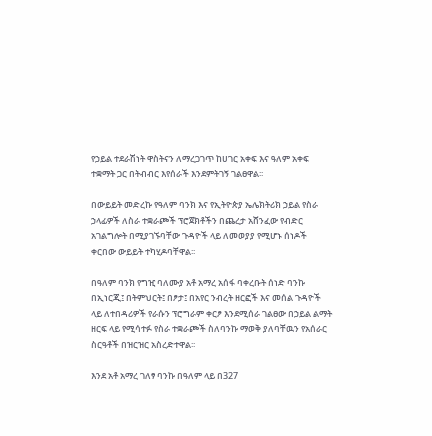የኃይል ተደራሽነት ዋስትናን ለማረጋገጥ ከሀገር አቀፍ እና ዓለም አቀፍ ተቋማት ጋር በትብብር እየሰራች እንደምትገኝ ገልፀዋል፡፡

በውይይት መድረኩ የዓለም ባንክ እና የኢትዮጵያ ኤሌክትሪክ ኃይል የስራ ኃላፊዎች ለስራ ተቋራጮች ፕሮጀክቶችን በጨረታ አሸንፈው የብድር አገልግሎት በሚያገኙባቸው ጉዳዮች ላይ ለመወያያ የሚሆኑ ሰነዶች ቀርበው ውይይት ተካሂዶባቸዋል፡፡

በዓለም ባንክ የግዢ ባለሙያ አቶ አማረ አሰፋ ባቀረቡት ሰነድ ባንኩ በኢነርጂ፤ በትምህርት፤ በፆታ፤ በአየር ንብረት ዘርፎች እና መሰል ጉዳዮች ላይ ለተበዳሪዎች የራሱን ፕሮግራም ቀርፆ እንደሚሰራ ገልፀው በኃይል ልማት ዘርፍ ላይ የሚሳተፉ የስራ ተቋራጮች ስለባንኩ ማወቅ ያለባቸዉን የአሰራር ስርዓቶች በዝርዝር አስረድተዋል፡፡

እንደ አቶ አማረ ገለፃ ባንኩ በዓለም ላይ በ327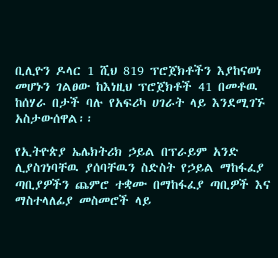ቢሊዮን ዶላር 1 ሺህ 819 ፕሮጀክቶችን እያከናወነ መሆኑን ገልፀው ከእነዚህ ፕሮጀክቶች 41 በመቶዉ ከሰሃራ በታች ባሉ የአፍሪካ ሀገራት ላይ እንደሚገኙ አስታውሰዋል፡፡

የኢትዮጵያ ኤሌክትሪክ ኃይል በፕራይም አንድ ሊያስገነባቸዉ ያሰባቸዉን ስድስት የኃይል ማከፋፈያ ጣቢያዎችን ጨምሮ ተቋሙ በማከፋፈያ ጣቢዎች እና ማስተላለፊያ መስመሮች ላይ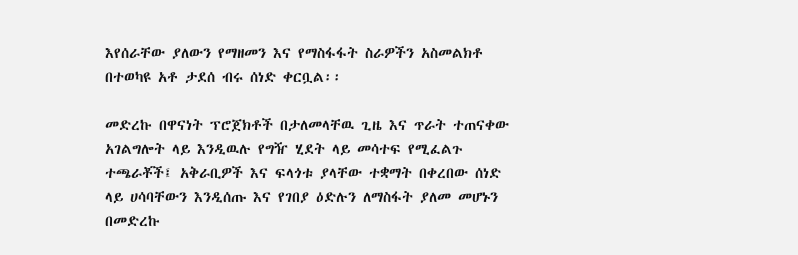እየሰራቸው ያለውን የማዘመን እና የማስፋፋት ስራዎችን አስመልክቶ በተወካዩ አቶ ታደሰ ብሩ ሰነድ ቀርቧል፡፡

መድረኩ በዋናነት ፕሮጀክቶች በታለመላቸዉ ጊዜ እና ጥራት ተጠናቀው አገልግሎት ላይ እንዲዉሉ የግዥ ሂደት ላይ መሳተፍ የሚፈልጉ ተጫራቾች፤ አቅራቢዎች እና ፍላጎቱ ያላቸው ተቋማት በቀረበው ሰነድ ላይ ሀሳባቸውን እንዲሰጡ እና የገበያ ዕድሉን ለማስፋት ያለመ መሆኑን በመድረኩ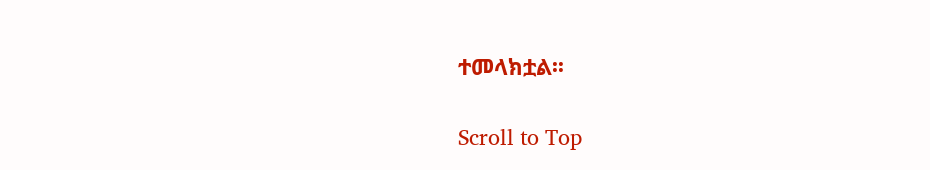ተመላክቷል፡፡

Scroll to Top